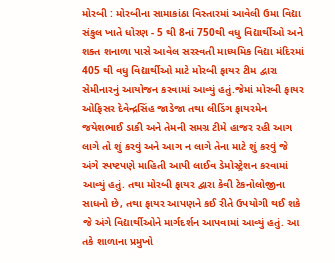મોરબી : મોરબીના સામાકાંઠા વિસ્તારમાં આવેલી ઉમા વિદ્યા સંકુલ ખાતે ધોરણ - 5 થી 8નાં 750થી વધુ વિદ્યાર્થીઓ અને શક્ત શનાળા પાસે આવેલ સરસ્વતી માધ્યમિક વિદ્યા મંદિરમાં 405 થી વધુ વિદ્યાર્થીઓ માટે મોરબી ફાયર ટીમ દ્વારા સેમીનારનું આયોજન કરવામાં આવ્યું હતું.જેમાં મોરબી ફાયર ઓફિસર દેવેન્દ્રસિંહ જાડેજા તથા લીડિંગ ફાયરમેન જયેશભાઈ ડાકી અને તેમની સમગ્ર ટીમે હાજર રહી આગ લાગે તો શું કરવું અને આગ ન લાગે તેના માટે શું કરવું જે અંગે સ્પષ્ટપણે માહિતી આપી લાઈવ ડેમોસ્ટ્રેશન કરવામાં આવ્યું હતું. તથા મોરબી ફાયર દ્વારા કેવી ટેકનોલોજીના સાધનો છે, તથા ફાયર આપણને કઈ રીતે ઉપયોગી થઈ શકે જે અંગે વિદ્યાર્થીઓને માર્ગદર્શન આપવામાં આવ્યું હતું. આ તકે શાળાના પ્રમુખો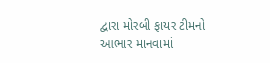દ્વારા મોરબી ફાયર ટીમનો આભાર માનવામાં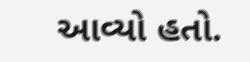આવ્યો હતો.